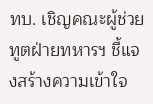ทบ. เชิญคณะผู้ช่วยทูตฝ่ายทหารฯ ชี้แจงสร้างความเข้าใจ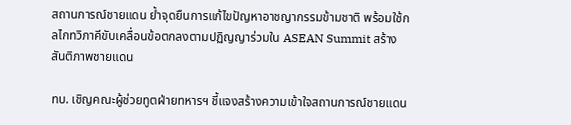สถานการณ์ชายแดน ย้ำจุดยืนการแก้ไขปัญหาอาชญากรรมข้ามชาติ พร้อมใช้กลไกทวิภาคีขับเคลื่อนข้อตกลงตามปฏิญญาร่วมใน ASEAN Summit สร้างสันติภาพชายแดน

ทบ. เชิญคณะผู้ช่วยทูตฝ่ายทหารฯ ชี้แจงสร้างความเข้าใจสถานการณ์ชายแดน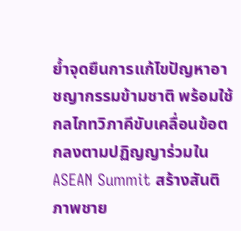ย้ำจุดยืนการแก้ไขปัญหาอาชญากรรมข้ามชาติ พร้อมใช้กลไกทวิภาคีขับเคลื่อนข้อตกลงตามปฏิญญาร่วมใน ASEAN Summit สร้างสันติภาพชาย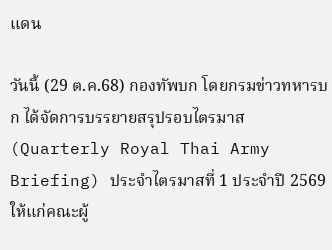แดน

วันนี้ (29 ต.ค.68) กองทัพบก โดยกรมข่าวทหารบก ได้จัดการบรรยายสรุปรอบไตรมาส (Quarterly Royal Thai Army Briefing) ประจำไตรมาสที่ 1 ประจำปี 2569 ให้แก่คณะผู้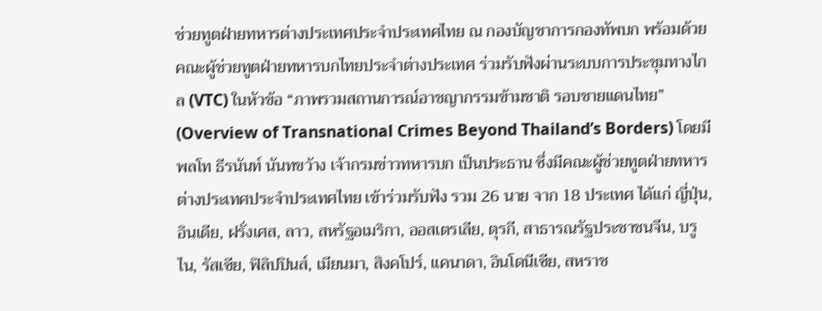ช่วยทูตฝ่ายทหารต่างประเทศประจำประเทศไทย ณ กองบัญชาการกองทัพบก พร้อมด้วยคณะผู้ช่วยทูตฝ่ายทหารบกไทยประจำต่างประเทศ ร่วมรับฟังผ่านระบบการประชุมทางไกล (VTC) ในหัวข้อ “ภาพรวมสถานการณ์อาชญากรรมข้ามชาติ รอบชายแดนไทย” (Overview of Transnational Crimes Beyond Thailand’s Borders) โดยมี พลโท ธีรนันท์ นันทขว้าง เจ้ากรมข่าวทหารบก เป็นประธาน ซึ่งมีคณะผู้ช่วยทูตฝ่ายทหารต่างประเทศประจำประเทศไทย เข้าร่วมรับฟัง รวม 26 นาย จาก 18 ประเทศ ได้แก่ ญี่ปุ่น, อินเดีย, ฝรั่งเศส, ลาว, สหรัฐอเมริกา, ออสเตรเลีย, ตุรกี, สาธารณรัฐประชาชนจีน, บรูไน, รัสเซีย, ฟิลิปปินส์, เมียนมา, สิงคโปร์, แคนาดา, อินโดนีเซีย, สหราช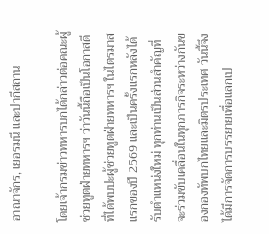อาณาจักร, เยอรมนี และปากีสถาน

โดยเจ้ากรมข่าวทหารบกได้กล่าวต่อคณะผู้ช่วยทูตฝ่ายทหารฯ ว่าวันนี้ถือเป็นโอกาสดีที่ได้พบปะผู้ช่วยทูตฝ่ายทหารฯ ในไตรมาสแรกของปี 2569 และเป็นครั้งแรกหลังได้รับตำแหน่งใหม่ ทุกท่านเป็นส่วนสำคัญที่จะร่วมขับเคลื่อนในทุกภารกิจระหว่างกันของกองทัพบกไทยและมิตรประเทศ วันนี้จึงได้มีการจัดการบรรยายเพื่อแลกเป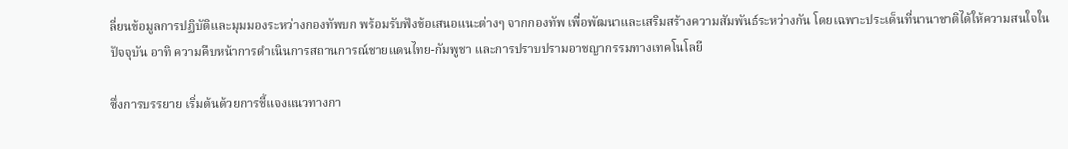ลี่ยนข้อมูลการปฏิบัติและมุมมองระหว่างกองทัพบก พร้อมรับฟังข้อเสนอแนะต่างๆ จากกองทัพ เพื่อพัฒนาและเสริมสร้างความสัมพันธ์ระหว่างกัน โดยเฉพาะประเด็นที่นานาชาติได้ให้ความสนใจในปัจจุบัน อาทิ ความคืบหน้าการดำเนินการสถานการณ์ชายแดนไทย-กัมพูชา และการปราบปรามอาชญากรรมทางเทคโนโลยี

ซึ่งการบรรยาย เริ่มต้นด้วยการชี้แจงแนวทางกา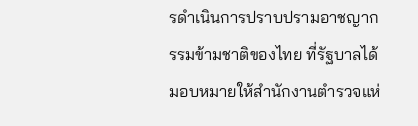รดำเนินการปราบปรามอาชญากรรมข้ามชาติของไทย ที่รัฐบาลได้มอบหมายให้สำนักงานตำรวจแห่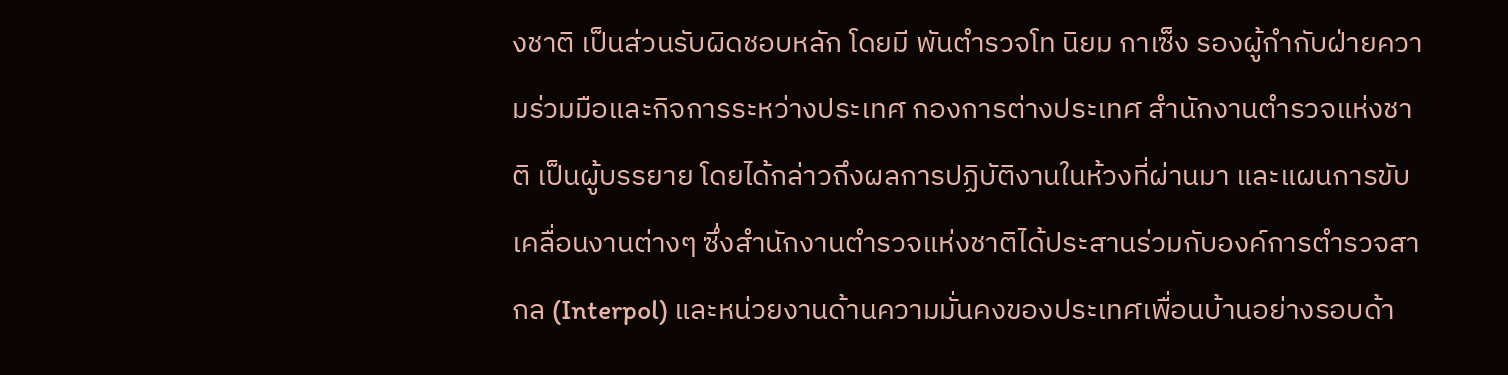งชาติ เป็นส่วนรับผิดชอบหลัก โดยมี พันตำรวจโท นิยม กาเซ็ง รองผู้กำกับฝ่ายความร่วมมือและกิจการระหว่างประเทศ กองการต่างประเทศ สำนักงานตำรวจแห่งชาติ เป็นผู้บรรยาย โดยได้กล่าวถึงผลการปฏิบัติงานในห้วงที่ผ่านมา และแผนการขับเคลื่อนงานต่างๆ ซึ่งสำนักงานตำรวจแห่งชาติได้ประสานร่วมกับองค์การตำรวจสากล (Interpol) และหน่วยงานด้านความมั่นคงของประเทศเพื่อนบ้านอย่างรอบด้า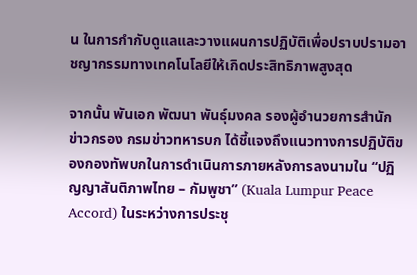น ในการกำกับดูแลและวางแผนการปฏิบัติเพื่อปราบปรามอาชญากรรมทางเทคโนโลยีให้เกิดประสิทธิภาพสูงสุด

จากนั้น พันเอก พัฒนา พันธุ์มงคล รองผู้อำนวยการสำนักข่าวกรอง กรมข่าวทหารบก ได้ชี้แจงถึงแนวทางการปฏิบัติของกองทัพบกในการดำเนินการภายหลังการลงนามใน “ปฏิญญาสันติภาพไทย – กัมพูชา” (Kuala Lumpur Peace Accord) ในระหว่างการประชุ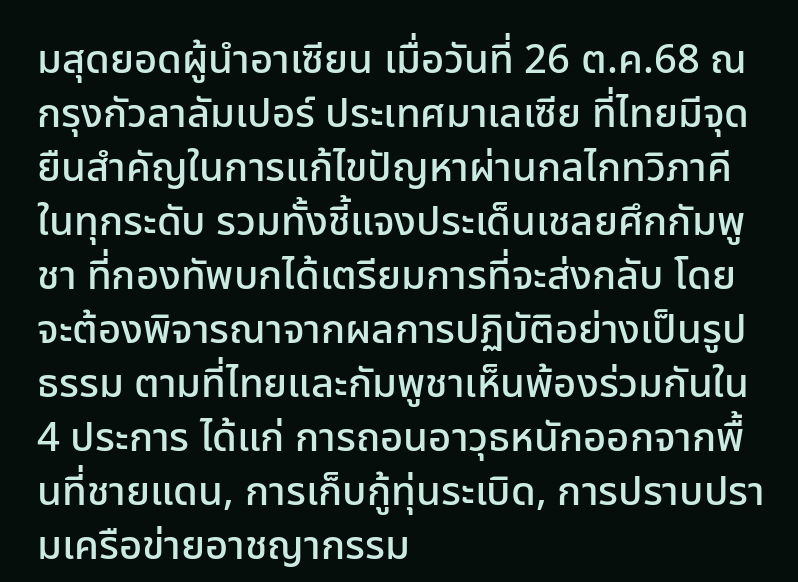มสุดยอดผู้นำอาเซียน เมื่อวันที่ 26 ต.ค.68 ณ กรุงกัวลาลัมเปอร์ ประเทศมาเลเซีย ที่ไทยมีจุดยืนสำคัญในการแก้ไขปัญหาผ่านกลไกทวิภาคีในทุกระดับ รวมทั้งชี้แจงประเด็นเชลยศึกกัมพูชา ที่กองทัพบกได้เตรียมการที่จะส่งกลับ โดยจะต้องพิจารณาจากผลการปฏิบัติอย่างเป็นรูปธรรม ตามที่ไทยและกัมพูชาเห็นพ้องร่วมกันใน 4 ประการ ได้แก่ การถอนอาวุธหนักออกจากพื้นที่ชายแดน, การเก็บกู้ทุ่นระเบิด, การปราบปรามเครือข่ายอาชญากรรม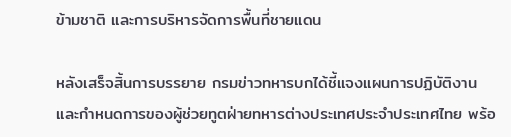ข้ามชาติ และการบริหารจัดการพื้นที่ชายแดน

หลังเสร็จสิ้นการบรรยาย กรมข่าวทหารบกได้ชี้แจงแผนการปฏิบัติงาน และกำหนดการของผู้ช่วยทูตฝ่ายทหารต่างประเทศประจำประเทศไทย พร้อ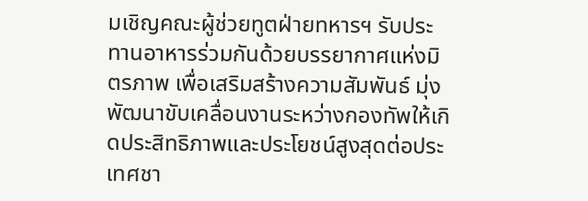มเชิญคณะผู้ช่วยทูตฝ่ายทหารฯ รับประทานอาหารร่วมกันด้วยบรรยากาศแห่งมิตรภาพ เพื่อเสริมสร้างความสัมพันธ์ มุ่งพัฒนาขับเคลื่อนงานระหว่างกองทัพให้เกิดประสิทธิภาพและประโยชน์สูงสุดต่อประเทศชา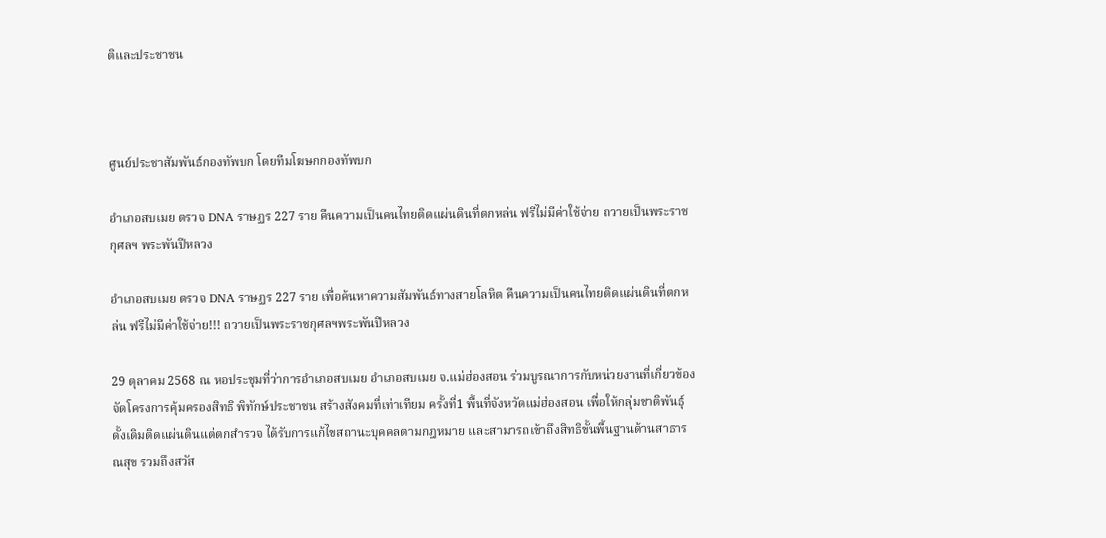ติและประชาชน



ศูนย์ประชาสัมพันธ์กองทัพบก โดยทีมโฆษกกองทัพบก

อำเภอสบเมย ตรวจ DNA ราษฏร 227 ราย คืนความเป็นคนไทยติดแผ่นดินที่ตกหล่น ฟรีไม่มีค่าใช้จ่าย ถวายเป็นพระราชกุศลฯ พระพันปีหลวง

อำเภอสบเมย ตรวจ DNA ราษฏร 227 ราย เพื่อค้นหาความสัมพันธ์ทางสายโลหิต คืนความเป็นคนไทยติดแผ่นดินที่ตกหล่น ฟรีไม่มีค่าใช้จ่าย!!! ถวายเป็นพระราชกุศลฯพระพันปีหลวง

29 ตุลาคม 2568 ณ หอประชุมที่ว่าการอำเภอสบเมย อำเภอสบเมย จ.แม่ฮ่องสอน ร่วมบูรณาการกับหน่วยงานที่เกี่ยวข้อง จัดโครงการคุ้มครองสิทธิ พิทักษ์ประชาชน สร้างสังคมที่เท่าเทียม ครั้งที่1 พื้นที่จังหวัดแม่ฮ่องสอน เพื่อให้กลุ่มชาติพันธุ์ดั้งเดิมติดแผ่นดินแต่ตกสำรวจ ได้รับการแก้ไขสถานะบุคคลตามกฎหมาย และสามารถเข้าถึงสิทธิขั้นพื้นฐานด้านสาธารณสุข รวมถึงสวัส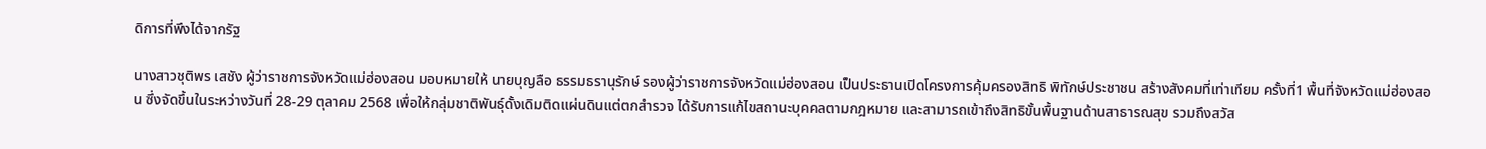ดิการที่พึงได้จากรัฐ

นางสาวชุติพร เสชัง ผู้ว่าราชการจังหวัดแม่ฮ่องสอน มอบหมายให้ นายบุญลือ ธรรมธรานุรักษ์ รองผู้ว่าราชการจังหวัดแม่ฮ่องสอน เป็นประธานเปิดโครงการคุ้มครองสิทธิ พิทักษ์ประชาชน สร้างสังคมที่เท่าเทียม ครั้งที่1 พื้นที่จังหวัดแม่ฮ่องสอน ซึ่งจัดขึ้นในระหว่างวันที่ 28-29 ตุลาคม 2568 เพื่อให้กลุ่มชาติพันธุ์ดั้งเดิมติดแผ่นดินแต่ตกสำรวจ ได้รับการแก้ไขสถานะบุคคลตามกฎหมาย และสามารถเข้าถึงสิทธิขั้นพื้นฐานด้านสาธารณสุข รวมถึงสวัส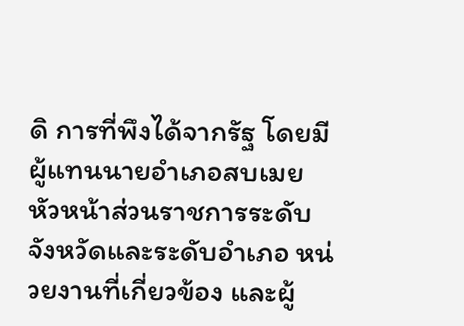ดิ การที่พึงได้จากรัฐ โดยมีผู้แทนนายอำเภอสบเมย หัวหน้าส่วนราชการระดับจังหวัดและระดับอำเภอ หน่วยงานที่เกี่ยวข้อง และผู้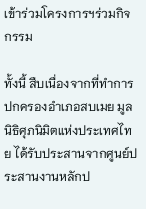เข้าร่วมโครงการฯร่วมกิจกรรม

ทั้งนี้ สืบเนื่องจากที่ทำการปกครองอำเภอสบเมย มูลนิธิศุภนิมิตแห่งประเทศไทย ได้รับประสานจากศูนย์ประสานงานหลักป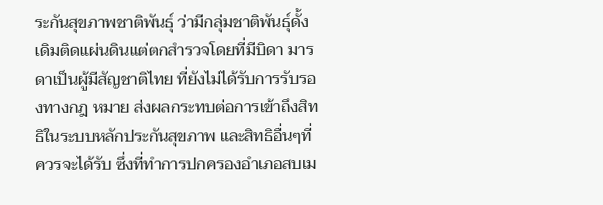ระกันสุขภาพชาติพันธุ์ ว่ามีกลุ่มชาติพันธุ์ดั้งเดิมติดแผ่นดินแต่ตกสำรวจโดยที่มีบิดา มารดาเป็นผู้มีสัญชาติไทย ที่ยังไม่ได้รับการรับรองทางกฎ หมาย ส่งผลกระทบต่อการเข้าถึงสิทธิในระบบหลักประกันสุขภาพ และสิทธิอื่นๆที่ควรจะได้รับ ซึ่งที่ทำการปกครองอำเภอสบเม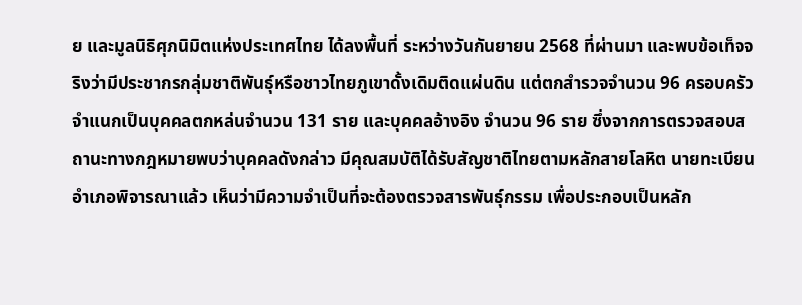ย และมูลนิธิศุภนิมิตแห่งประเทศไทย ได้ลงพื้นที่ ระหว่างวันกันยายน 2568 ที่ผ่านมา และพบข้อเท็จจริงว่ามีประชากรกลุ่มชาติพันธุ์หรือชาวไทยภูเขาดั้งเดิมติดแผ่นดิน แต่ตกสำรวจจำนวน 96 ครอบครัว จำแนกเป็นบุคคลตกหล่นจำนวน 131 ราย และบุคคลอ้างอิง จำนวน 96 ราย ซึ่งจากการตรวจสอบสถานะทางกฎหมายพบว่าบุคคลดังกล่าว มีคุณสมบัติได้รับสัญชาติไทยตามหลักสายโลหิต นายทะเบียนอำเภอพิจารณาแล้ว เห็นว่ามีความจำเป็นที่จะต้องตรวจสารพันธุ์กรรม เพื่อประกอบเป็นหลัก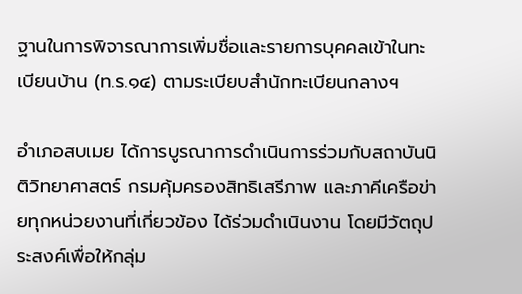ฐานในการพิจารณาการเพิ่มชื่อและรายการบุคคลเข้าในทะเบียนบ้าน (ท.ร.๑๔) ตามระเบียบสำนักทะเบียนกลางฯ

อำเภอสบเมย ได้การบูรณาการดำเนินการร่วมกับสถาบันนิติวิทยาศาสตร์ กรมคุ้มครองสิทธิเสรีภาพ และภาคีเครือข่ายทุกหน่วยงานที่เกี่ยวข้อง ได้ร่วมดำเนินงาน โดยมีวัตถุประสงค์เพื่อให้กลุ่ม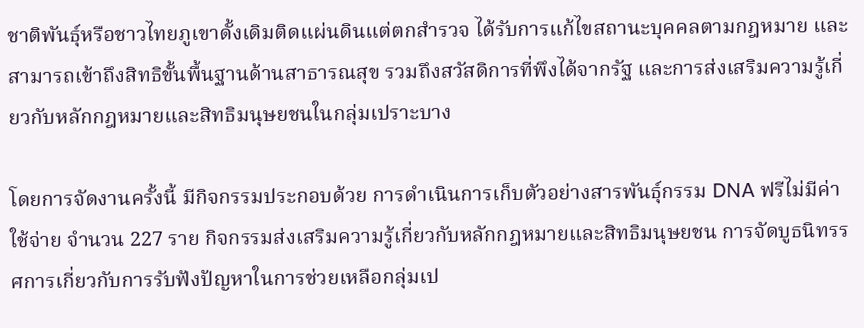ชาติพันธุ์หรือชาวไทยภูเขาดั้งเดิมติดแผ่นดินแต่ตกสำรวจ ได้รับการแก้ไขสถานะบุคคลตามกฎหมาย และสามารถเข้าถึงสิทธิขั้นพื้นฐานด้านสาธารณสุข รวมถึงสวัสดิการที่พึงได้จากรัฐ และการส่งเสริมความรู้เกี่ยวกับหลักกฎหมายและสิทธิมนุษยชนในกลุ่มเปราะบาง

โดยการจัดงานครั้งนี้ มีกิจกรรมประกอบด้วย การดำเนินการเก็บตัวอย่างสารพันธุ์กรรม DNA ฟรีไม่มีค่าใช้จ่าย จำนวน 227 ราย กิจกรรมส่งเสริมความรู้เกี่ยวกับหลักกฎหมายและสิทธิมนุษยชน การจัดบูธนิทรรศการเกี่ยวกับการรับฟังปัญหาในการช่วยเหลือกลุ่มเป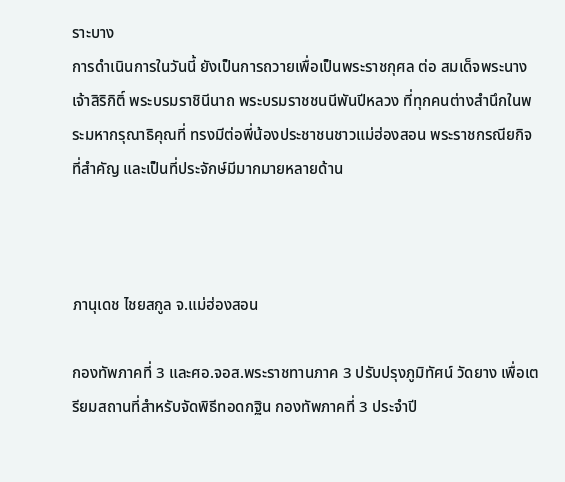ราะบาง
การดำเนินการในวันนี้ ยังเป็นการถวายเพื่อเป็นพระราชกุศล ต่อ สมเด็จพระนางเจ้าสิริกิติ์ พระบรมราชินีนาถ พระบรมราชชนนีพันปีหลวง ที่ทุกคนต่างสำนึกในพระมหากรุณาธิคุณที่ ทรงมีต่อพี่น้องประชาชนชาวแม่ฮ่องสอน พระราชกรณียกิจที่สำคัญ และเป็นที่ประจักษ์มีมากมายหลายด้าน



ภานุเดช ไชยสกูล จ.แม่ฮ่องสอน

กองทัพภาคที่ 3 และศอ.จอส.พระราชทานภาค 3 ปรับปรุงภูมิทัศน์ วัดยาง เพื่อเตรียมสถานที่สำหรับจัดพิธีทอดกฐิน กองทัพภาคที่ 3 ประจำปี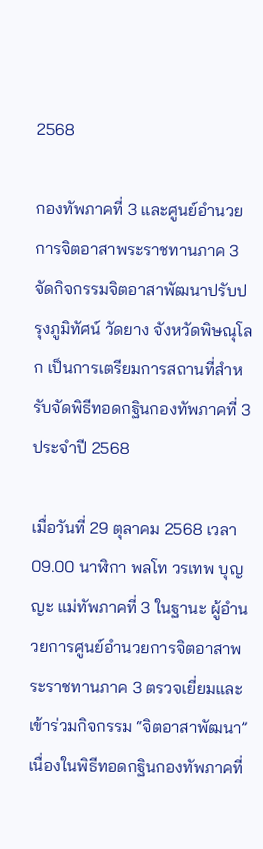2568

กองทัพภาคที่ 3 และศูนย์อำนวยการจิตอาสาพระราชทานภาค 3 จัดกิจกรรมจิตอาสาพัฒนาปรับปรุงภูมิทัศน์ วัดยาง จังหวัดพิษณุโลก เป็นการเตรียมการสถานที่สำหรับจัดพิธีทอดกฐินกองทัพภาคที่ 3 ประจำปี 2568

เมื่อวันที่ 29 ตุลาคม 2568 เวลา 09.00 นาฬิกา พลโท วรเทพ บุญญะ แม่ทัพภาคที่ 3 ในฐานะ ผู้อำนวยการศูนย์อำนวยการจิตอาสาพระราชทานภาค 3 ตรวจเยี่ยมและเข้าร่วมกิจกรรม “จิตอาสาพัฒนา” เนื่องในพิธีทอดกฐินกองทัพภาคที่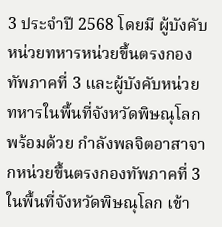3 ประจำปี 2568 โดยมี ผู้บังคับหน่วยทหารหน่วยขึ้นตรงกองทัพภาคที่ 3 และผู้บังคับหน่วยทหารในพื้นที่จังหวัดพิษณุโลก พร้อมด้วย กำลังพลจิตอาสาจากหน่วยขึ้นตรงกองทัพภาคที่ 3 ในพื้นที่จังหวัดพิษณุโลก เข้า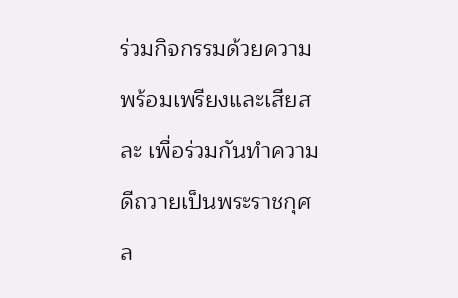ร่วมกิจกรรมด้วยความพร้อมเพรียงและเสียสละ เพื่อร่วมกันทำความดีถวายเป็นพระราชกุศล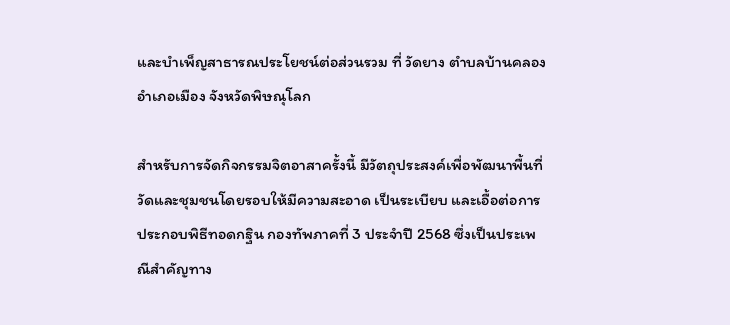และบำเพ็ญสาธารณประโยชน์ต่อส่วนรวม ที่ วัดยาง ตำบลบ้านคลอง อำเภอเมือง จังหวัดพิษณุโลก

สำหรับการจัดกิจกรรมจิตอาสาครั้งนี้ มีวัตถุประสงค์เพื่อพัฒนาพื้นที่วัดและชุมชนโดยรอบให้มีความสะอาด เป็นระเบียบ และเอื้อต่อการประกอบพิธีทอดกฐิน กองทัพภาคที่ 3 ประจำปี 2568 ซึ่งเป็นประเพณีสำคัญทาง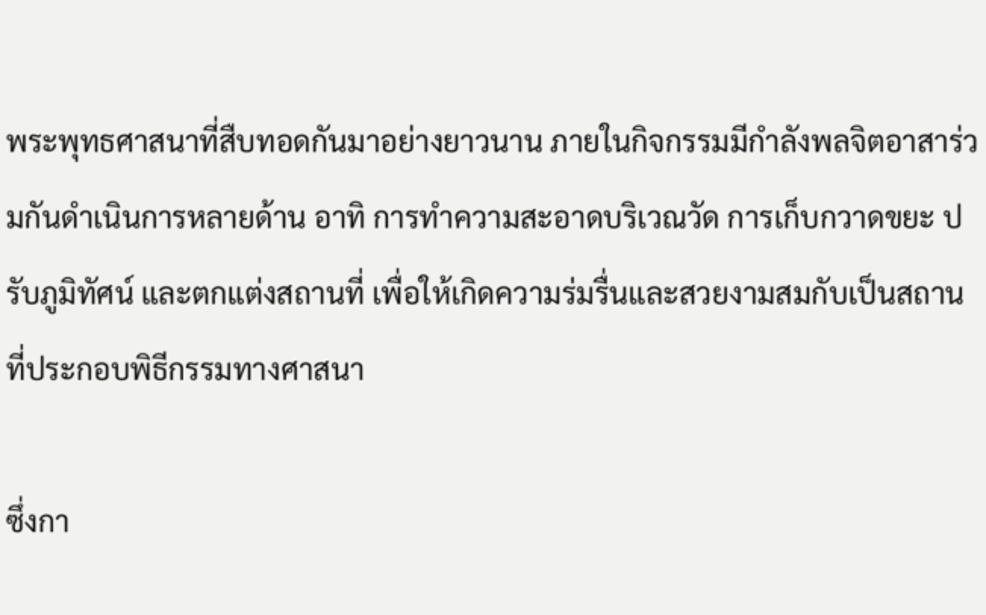พระพุทธศาสนาที่สืบทอดกันมาอย่างยาวนาน ภายในกิจกรรมมีกำลังพลจิตอาสาร่วมกันดำเนินการหลายด้าน อาทิ การทำความสะอาดบริเวณวัด การเก็บกวาดขยะ ปรับภูมิทัศน์ และตกแต่งสถานที่ เพื่อให้เกิดความร่มรื่นและสวยงามสมกับเป็นสถานที่ประกอบพิธีกรรมทางศาสนา

ซึ่งกา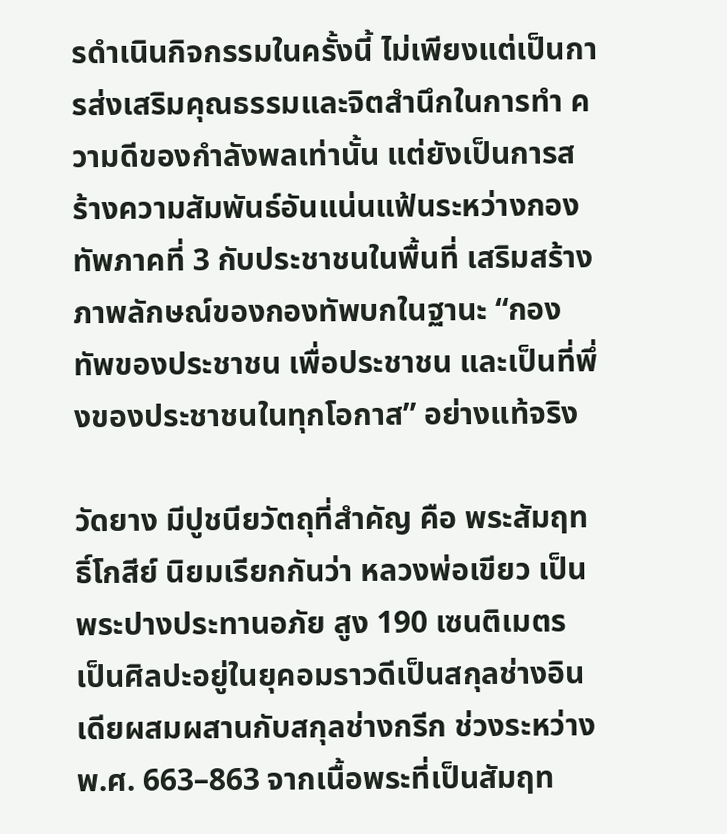รดำเนินกิจกรรมในครั้งนี้ ไม่เพียงแต่เป็นการส่งเสริมคุณธรรมและจิตสำนึกในการทำ ความดีของกำลังพลเท่านั้น แต่ยังเป็นการสร้างความสัมพันธ์อันแน่นแฟ้นระหว่างกองทัพภาคที่ 3 กับประชาชนในพื้นที่ เสริมสร้างภาพลักษณ์ของกองทัพบกในฐานะ “กองทัพของประชาชน เพื่อประชาชน และเป็นที่พึ่งของประชาชนในทุกโอกาส” อย่างแท้จริง

วัดยาง มีปูชนียวัตถุที่สำคัญ คือ พระสัมฤทธิ์โกสีย์ นิยมเรียกกันว่า หลวงพ่อเขียว เป็นพระปางประทานอภัย สูง 190 เซนติเมตร เป็นศิลปะอยู่ในยุคอมราวดีเป็นสกุลช่างอินเดียผสมผสานกับสกุลช่างกรีก ช่วงระหว่าง พ.ศ. 663–863 จากเนื้อพระที่เป็นสัมฤท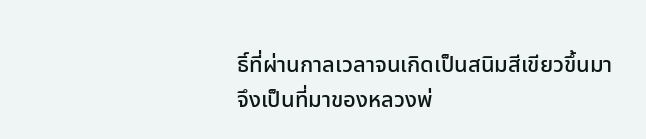ธิ์ที่ผ่านกาลเวลาจนเกิดเป็นสนิมสีเขียวขึ้นมา จึงเป็นที่มาของหลวงพ่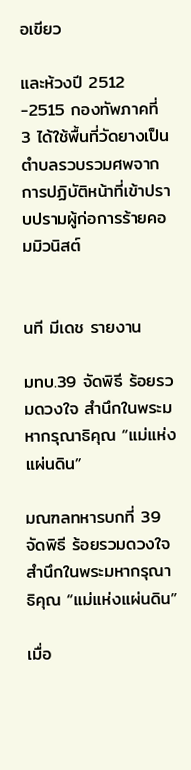อเขียว

และห้วงปี 2512 -2515 กองทัพภาคที่ 3 ได้ใช้พื้นที่วัดยางเป็นตำบลรวบรวมศพจากการปฏิบัติหน้าที่เข้าปราบปรามผู้ก่อการร้ายคอมมิวนิสต์


นที มีเดช รายงาน

มทบ.39 จัดพิธี ร้อยรวมดวงใจ สำนึกในพระมหากรุณาธิคุณ “แม่แห่งแผ่นดิน”

มณฑลทหารบกที่ 39 จัดพิธี ร้อยรวมดวงใจ สำนึกในพระมหากรุณาธิคุณ “แม่แห่งแผ่นดิน”

เมื่อ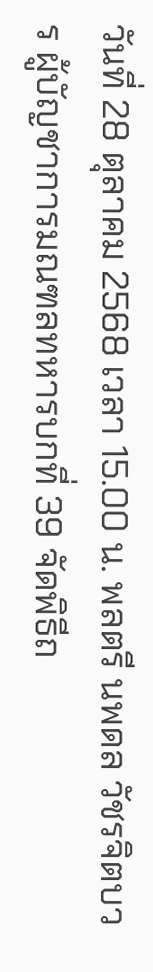วันที่ 28 ตุลาคม 2568 เวลา 15.00 น. พลตรี นพดล วัชรจิตบวร ผู้บัญชาการมณฑลทหารบกที่ 39 จัดพิธีถ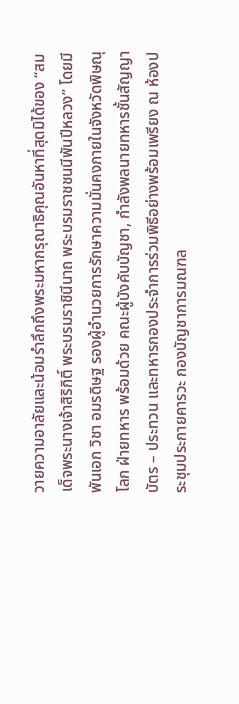วายความอาลัยและน้อมรำลึกถึงพระมหากรุณาธิคุณอันหาที่สุดมิได้ของ “สมเด็จพระนางเจ้าสิริกิติ์ พระบรมราชินีนาถ พระบรมราชชนนีพันปีหลวง” โดยมี พันเอก วิชา อมรดิษฐ รองผู้อำนวยการรักษาความมั่นคงภายในจังหวัดพิษณุโลก ฝ่ายทหาร พร้อมด้วย คณะผู้บังคับบัญชา, กำลังพลนายทหารชั้นสัญญาบัตร – ประทวน และทหารกองประจำการร่วมพิธีอย่างพร้อมเพรียง ณ ห้องประชุมประกายคารวะ กองบัญชาการมณฑล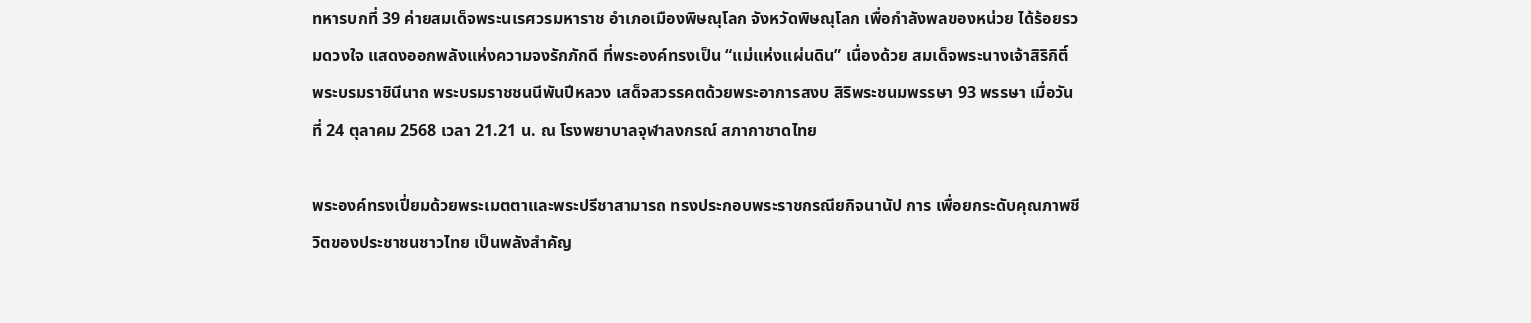ทหารบกที่ 39 ค่ายสมเด็จพระนเรศวรมหาราช อำเภอเมืองพิษณุโลก จังหวัดพิษณุโลก เพื่อกำลังพลของหน่วย ได้ร้อยรวมดวงใจ แสดงออกพลังแห่งความจงรักภักดี ที่พระองค์ทรงเป็น “แม่แห่งแผ่นดิน” เนื่องด้วย สมเด็จพระนางเจ้าสิริกิติ์ พระบรมราชินีนาถ พระบรมราชชนนีพันปีหลวง เสด็จสวรรคตด้วยพระอาการสงบ สิริพระชนมพรรษา 93 พรรษา เมื่อวันที่ 24 ตุลาคม 2568 เวลา 21.21 น. ณ โรงพยาบาลจุฬาลงกรณ์ สภากาชาดไทย

พระองค์ทรงเปี่ยมด้วยพระเมตตาและพระปรีชาสามารถ ทรงประกอบพระราชกรณียกิจนานัป การ เพื่อยกระดับคุณภาพชีวิตของประชาชนชาวไทย เป็นพลังสำคัญ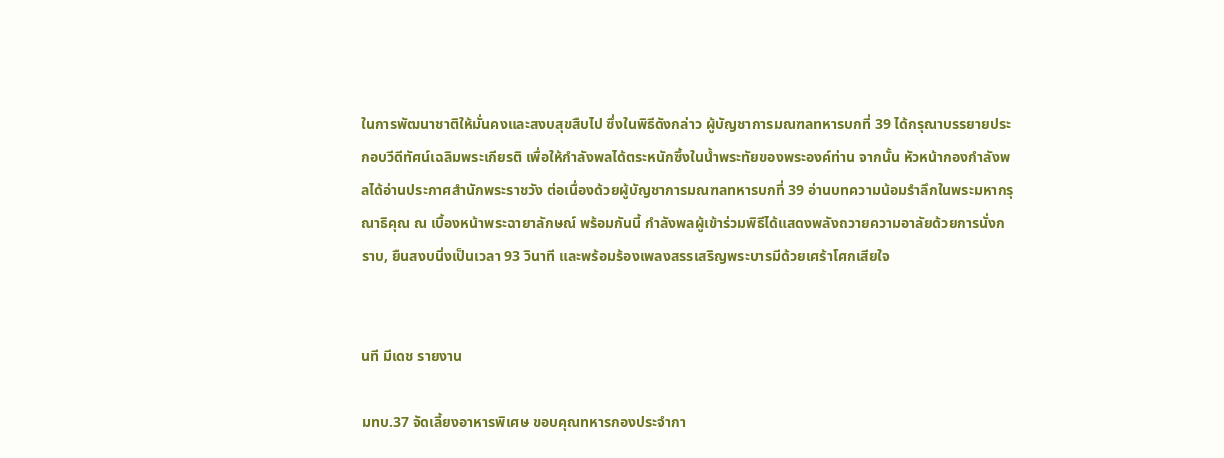ในการพัฒนาชาติให้มั่นคงและสงบสุขสืบไป ซึ่งในพิธีดังกล่าว ผู้บัญชาการมณฑลทหารบกที่ 39 ได้กรุณาบรรยายประกอบวีดีทัศน์เฉลิมพระเกียรติ เพื่อให้กำลังพลได้ตระหนักซึ้งในน้ำพระทัยของพระองค์ท่าน จากนั้น หัวหน้ากองกำลังพลได้อ่านประกาศสำนักพระราชวัง ต่อเนื่องด้วยผู้บัญชาการมณฑลทหารบกที่ 39 อ่านบทความน้อมรำลึกในพระมหากรุณาธิคุณ ณ เบื้องหน้าพระฉายาลักษณ์ พร้อมกันนี้ กำลังพลผู้เข้าร่วมพิธีได้แสดงพลังถวายความอาลัยด้วยการนั่งกราบ, ยืนสงบนิ่งเป็นเวลา 93 วินาที และพร้อมร้องเพลงสรรเสริญพระบารมีด้วยเศร้าโศกเสียใจ


นที มีเดช รายงาน

มทบ.37 จัดเลี้ยงอาหารพิเศษ ขอบคุณทหารกองประจำกา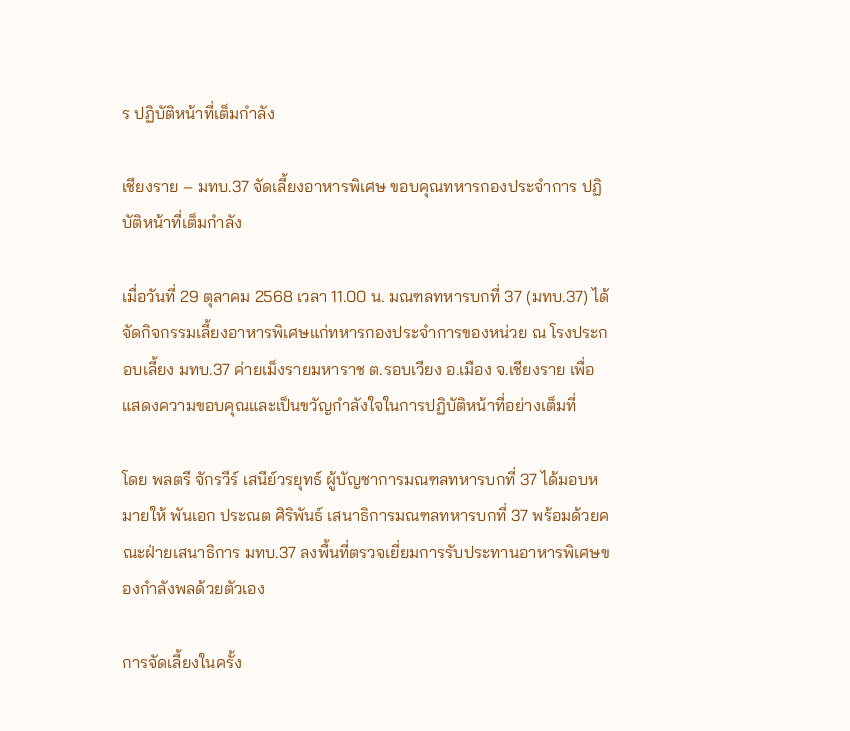ร ปฏิบัติหน้าที่เต็มกำลัง

เชียงราย – มทบ.37 จัดเลี้ยงอาหารพิเศษ ขอบคุณทหารกองประจำการ ปฏิบัติหน้าที่เต็มกำลัง

เมื่อวันที่ 29 ตุลาคม 2568 เวลา 11.00 น. มณฑลทหารบกที่ 37 (มทบ.37) ได้จัดกิจกรรมเลี้ยงอาหารพิเศษแก่ทหารกองประจำการของหน่วย ณ โรงประกอบเลี้ยง มทบ.37 ค่ายเม็งรายมหาราช ต.รอบเวียง อ.เมือง จ.เชียงราย เพื่อแสดงความขอบคุณและเป็นขวัญกำลังใจในการปฏิบัติหน้าที่อย่างเต็มที่

โดย พลตรี จักรวีร์ เสนีย์วรยุทธ์ ผู้บัญชาการมณฑลทหารบกที่ 37 ได้มอบหมายให้ พันเอก ประณต ศิริพันธ์ เสนาธิการมณฑลทหารบกที่ 37 พร้อมด้วยคณะฝ่ายเสนาธิการ มทบ.37 ลงพื้นที่ตรวจเยี่ยมการรับประทานอาหารพิเศษของกำลังพลด้วยตัวเอง

การจัดเลี้ยงในครั้ง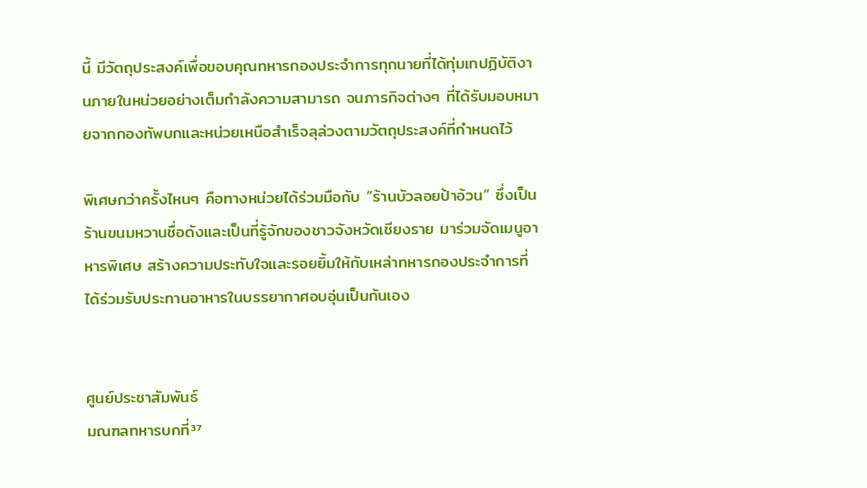นี้ มีวัตถุประสงค์เพื่อขอบคุณทหารกองประจำการทุกนายที่ได้ทุ่มเทปฏิบัติงานภายในหน่วยอย่างเต็มกำลังความสามารถ จนภารกิจต่างๆ ที่ได้รับมอบหมายจากกองทัพบกและหน่วยเหนือสำเร็จลุล่วงตามวัตถุประสงค์ที่กำหนดไว้

พิเศษกว่าครั้งไหนๆ คือทางหน่วยได้ร่วมมือกับ “ร้านบัวลอยป้าอ้วน” ซึ่งเป็นร้านขนมหวานชื่อดังและเป็นที่รู้จักของชาวจังหวัดเชียงราย มาร่วมจัดเมนูอาหารพิเศษ สร้างความประทับใจและรอยยิ้มให้กับเหล่าทหารกองประจำการที่ได้ร่วมรับประทานอาหารในบรรยากาศอบอุ่นเป็นกันเอง


ศูนย์ประชาสัมพันธ์
มณฑลทหารบกที่³⁷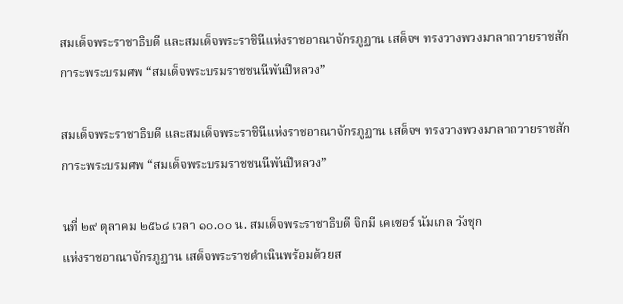สมเด็จพระราชาธิบดี และสมเด็จพระราชินีแห่งราชอาณาจักรภูฏาน เสด็จฯ ทรงวางพวงมาลาถวายราชสักการะพระบรมศพ “สมเด็จพระบรมราชชนนีพันปีหลวง”

สมเด็จพระราชาธิบดี และสมเด็จพระราชินีแห่งราชอาณาจักรภูฏาน เสด็จฯ ทรงวางพวงมาลาถวายราชสักการะพระบรมศพ “สมเด็จพระบรมราชชนนีพันปีหลวง”

นที่ ๒๙ ตุลาคม ๒๕๖๘ เวลา ๑๐.๐๐ น. สมเด็จพระราชาธิบดี จิกมี เคเซอร์ นัมเกล วังชุก
แห่งราชอาณาจักรภูฏาน เสด็จพระราชดำเนินพร้อมด้วยส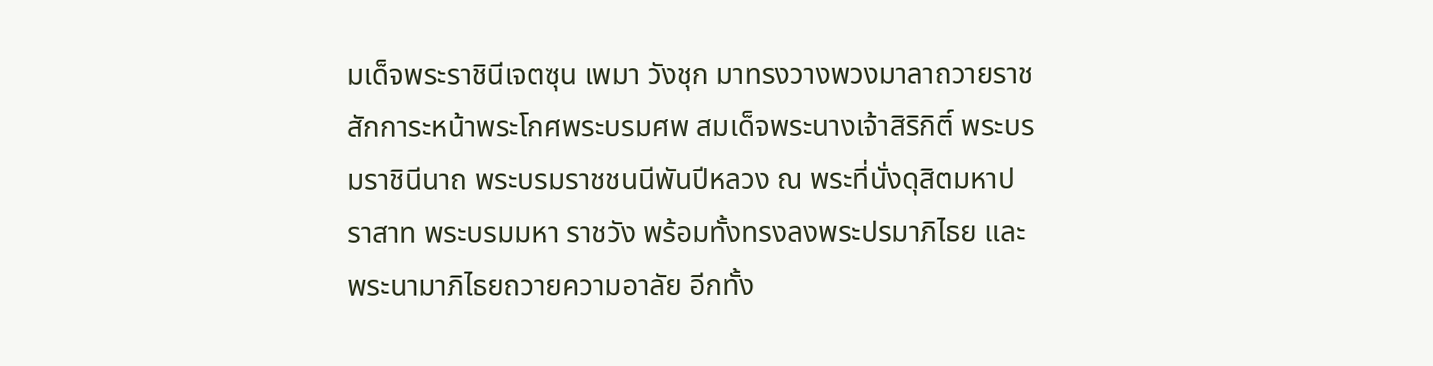มเด็จพระราชินีเจตซุน เพมา วังชุก มาทรงวางพวงมาลาถวายราชสักการะหน้าพระโกศพระบรมศพ สมเด็จพระนางเจ้าสิริกิติ์ พระบรมราชินีนาถ พระบรมราชชนนีพันปีหลวง ณ พระที่นั่งดุสิตมหาปราสาท พระบรมมหา ราชวัง พร้อมทั้งทรงลงพระปรมาภิไธย และพระนามาภิไธยถวายความอาลัย อีกทั้ง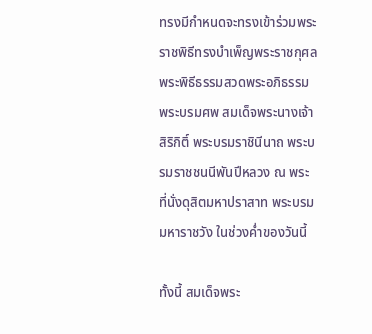ทรงมีกำหนดจะทรงเข้าร่วมพระราชพิธีทรงบำเพ็ญพระราชกุศลพระพิธีธรรมสวดพระอภิธรรมพระบรมศพ สมเด็จพระนางเจ้าสิริกิติ์ พระบรมราชินีนาถ พระบรมราชชนนีพันปีหลวง ณ พระ ที่นั่งดุสิตมหาปราสาท พระบรมมหาราชวัง ในช่วงค่ำของวันนี้

ทั้งนี้ สมเด็จพระ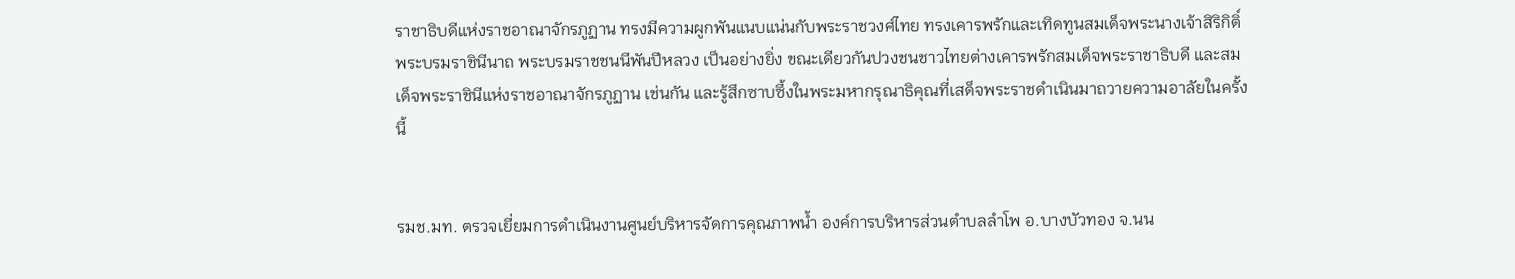ราชาธิบดีแห่งราชอาณาจักรภูฏาน ทรงมีความผูกพันแนบแน่นกับพระราชวงศ์ไทย ทรงเคารพรักและเทิดทูนสมเด็จพระนางเจ้าสิริกิติ์ พระบรมราชินีนาถ พระบรมราชชนนีพันปีหลวง เป็นอย่างยิ่ง ขณะเดียวกันปวงชนชาวไทยต่างเคารพรักสมเด็จพระราชาธิบดี และสมเด็จพระราชินีแห่งราชอาณาจักรภูฏาน เช่นกัน และรู้สึกซาบซึ้งในพระมหากรุณาธิคุณที่เสด็จพระราชดำเนินมาถวายความอาลัยในครั้งนี้


รมช.มท. ตรวจเยี่ยมการดำเนินงานศูนย์บริหารจัดการคุณภาพน้ำ องค์การบริหารส่วนตำบลลำโพ อ.บางบัวทอง จ.นน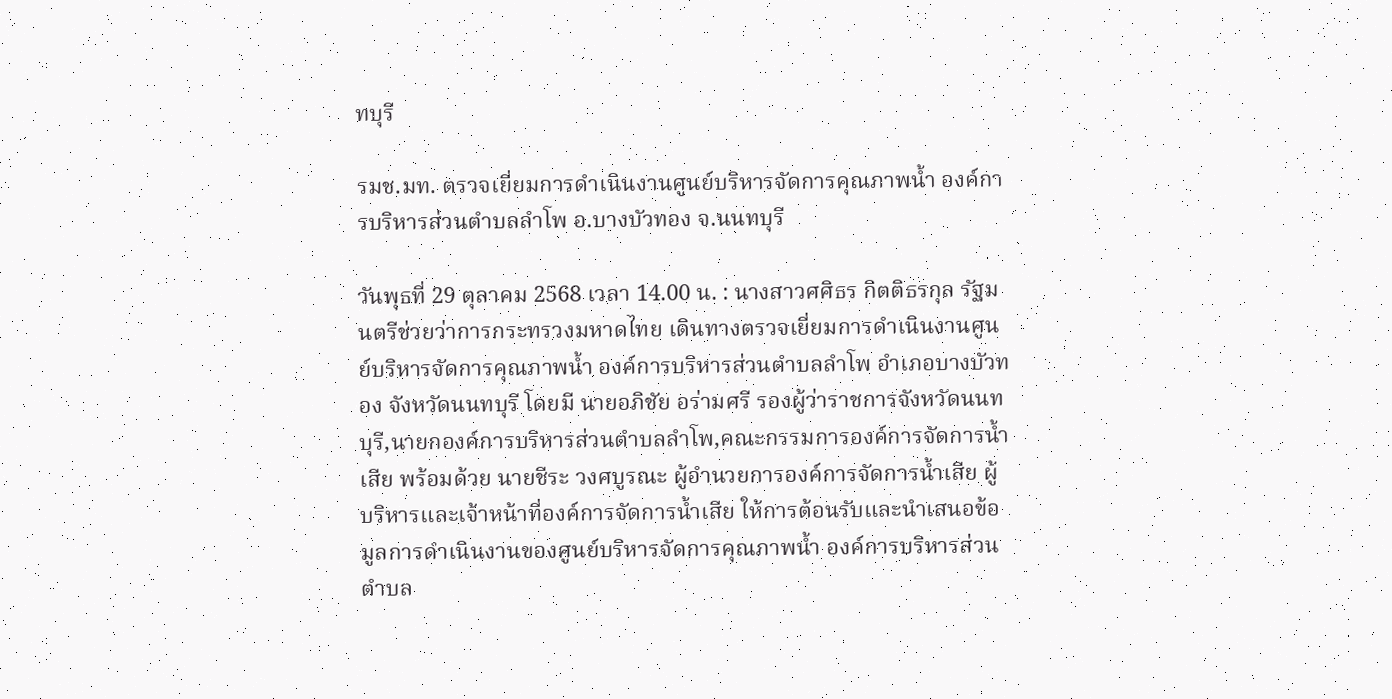ทบุรี

รมช.มท. ตรวจเยี่ยมการดำเนินงานศูนย์บริหารจัดการคุณภาพน้ำ องค์การบริหารส่วนตำบลลำโพ อ.บางบัวทอง จ.นนทบุรี

วันพุธที่ 29 ตุลาคม 2568 เวลา 14.00 น. : นางสาวศศิธร กิตติธรกุล รัฐมนตรีช่วยว่าการกระทรวงมหาดไทย เดินทางตรวจเยี่ยมการดำเนินงานศูนย์บริหารจัดการคุณภาพน้ำ องค์การบริหารส่วนตำบลลำโพ อำเภอบางบัวทอง จังหวัดนนทบุรี โดยมี นายอภิชัย อร่ามศรี รองผู้ว่าราชการจังหวัดนนทบุรี,นายกองค์การบริหารส่วนตำบลลำโพ,คณะกรรมการองค์การจัดการน้ำเสีย พร้อมด้วย นายชีระ วงศบูรณะ ผู้อำนวยการองค์การจัดการน้ำเสีย ผู้บริหารและเจ้าหน้าที่องค์การจัดการน้ำเสีย ให้การต้อนรับและนำเสนอข้อมูลการดำเนินงานของศูนย์บริหารจัดการคุณภาพน้ำ องค์การบริหารส่วนตำบล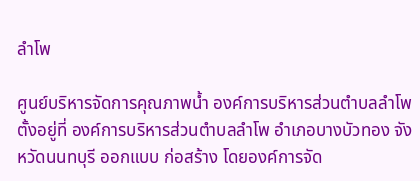ลำโพ

ศูนย์บริหารจัดการคุณภาพน้ำ องค์การบริหารส่วนตำบลลำโพ ตั้งอยู่ที่ องค์การบริหารส่วนตำบลลำโพ อำเภอบางบัวทอง จังหวัดนนทบุรี ออกแบบ ก่อสร้าง โดยองค์การจัด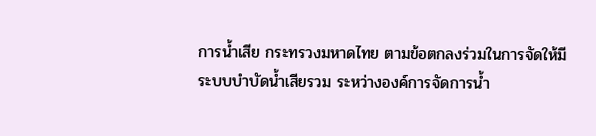การน้ำเสีย กระทรวงมหาดไทย ตามข้อตกลงร่วมในการจัดให้มีระบบบำบัดน้ำเสียรวม ระหว่างองค์การจัดการน้ำ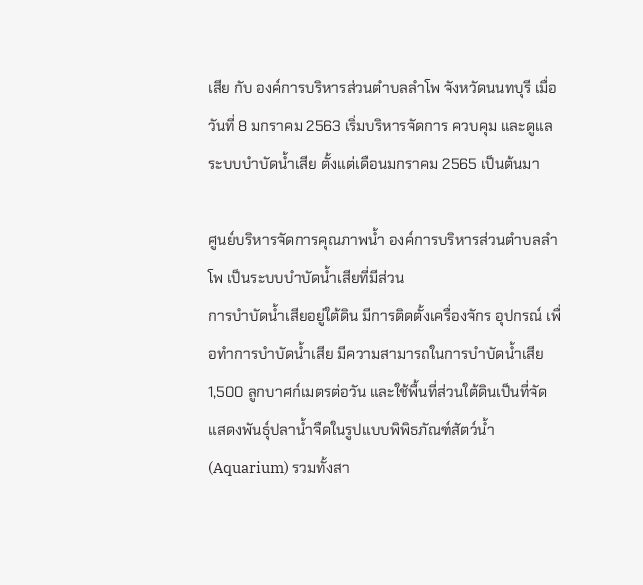เสีย กับ องค์การบริหารส่วนตำบลลำโพ จังหวัดนนทบุรี เมื่อวันที่ 8 มกราคม 2563 เริ่มบริหารจัดการ ควบคุม และดูแลระบบบำบัดน้ำเสีย ตั้งแต่เดือนมกราคม 2565 เป็นต้นมา

ศูนย์บริหารจัดการคุณภาพน้ำ องค์การบริหารส่วนตำบลลำโพ เป็นระบบบำบัดน้ำเสียที่มีส่วน
การบำบัดน้ำเสียอยู่ใต้ดิน มีการติดตั้งเครื่องจักร อุปกรณ์ เพื่อทำการบำบัดน้ำเสีย มีความสามารถในการบำบัดน้ำเสีย 1,500 ลูกบาศก์เมตรต่อวัน และใช้พื้นที่ส่วนใต้ดินเป็นที่จัดแสดงพันธุ์ปลาน้ำจืดในรูปแบบพิพิธภัณฑ์สัตว์น้ำ (Aquarium) รวมทั้งสา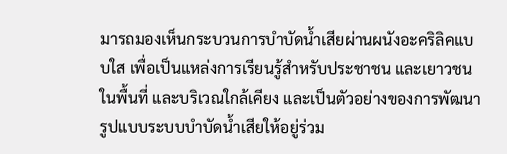มารถมองเห็นกระบวนการบำบัดน้ำเสียผ่านผนังอะคริลิคแบบใส เพื่อเป็นแหล่งการเรียนรู้สำหรับประชาชน และเยาวชนในพื้นที่ และบริเวณใกล้เคียง และเป็นตัวอย่างของการพัฒนารูปแบบระบบบำบัดน้ำเสียให้อยู่ร่วม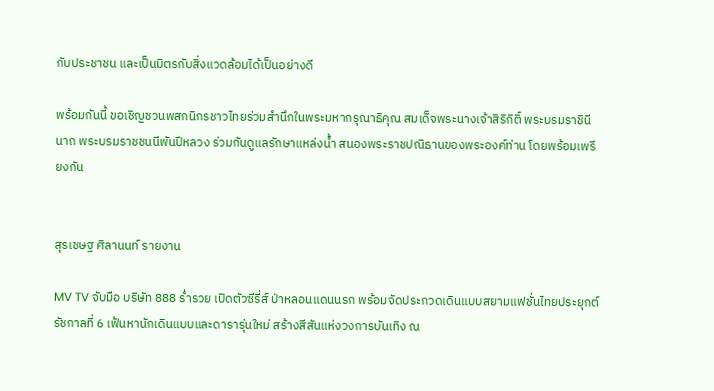กับประชาชน และเป็นมิตรกับสิ่งแวดล้อมได้เป็นอย่างดี

พร้อมกันนี้ ขอเชิญชวนพสกนิกรชาวไทยร่วมสำนึกในพระมหากรุณาธิคุณ สมเด็จพระนางเจ้าสิริกิติ์ พระบรมราชินีนาถ พระบรมราชชนนีพันปีหลวง ร่วมกันดูแลรักษาแหล่งน้ำ สนองพระราชปณิธานของพระองค์ท่าน โดยพร้อมเพรียงกัน


สุรเชษฐ ศิลานนท์ รายงาน

MV TV จับมือ บริษัท 888 ร่ำรวย เปิดตัวซีรี่ส์ ป่าหลอนแดนนรก พร้อมจัดประกวดเดินแบบสยามแฟชั่นไทยประยุกต์ รัชกาลที่ 6 เฟ้นหานักเดินแบบและดารารุ่นใหม่ สร้างสีสันแห่งวงการบันเทิง ณ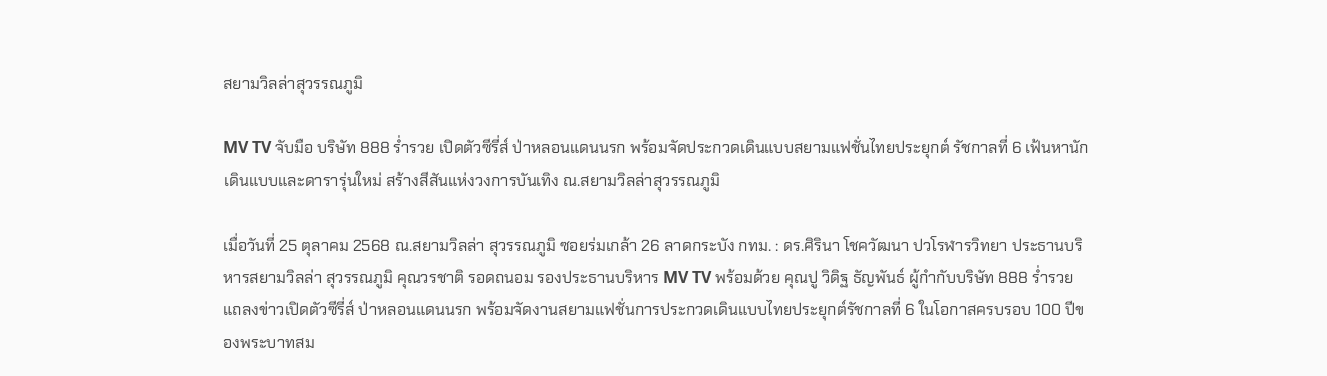สยามวิลล่าสุวรรณภูมิ

MV TV จับมือ บริษัท 888 ร่ำรวย เปิดตัวซีรี่ส์ ป่าหลอนแดนนรก พร้อมจัดประกวดเดินแบบสยามแฟชั่นไทยประยุกต์ รัชกาลที่ 6 เฟ้นหานักเดินแบบและดารารุ่นใหม่ สร้างสีสันแห่งวงการบันเทิง ณ.สยามวิลล่าสุวรรณภูมิ

เมื่อวันที่ 25 ตุลาคม 2568 ณ.สยามวิลล่า สุวรรณภูมิ ซอยร่มเกล้า 26 ลาดกระบัง กทม. : ดร.ศิรินา โชควัฒนา ปวโรฬารวิทยา ประธานบริหารสยามวิลล่า สุวรรณภูมิ คุณวรชาติ รอดถนอม รองประธานบริหาร MV TV พร้อมด้วย คุณปู วิดิฐ ธัญพันธ์ ผู้กำกับบริษัท 888 ร่ำรวย แถลงข่าวเปิดตัวซีรี่ส์ ป่าหลอนแดนนรก พร้อมจัดงานสยามแฟชั่นการประกวดเดินแบบไทยประยุกต์รัชกาลที่ 6 ในโอกาสครบรอบ 100 ปีของพระบาทสม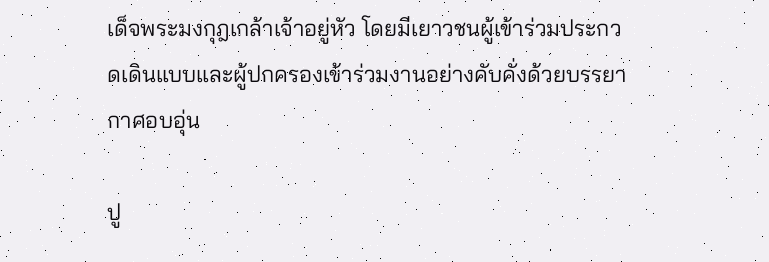เด็จพระมงกุฎเกล้าเจ้าอยู่หัว โดยมีเยาวชนผู้เข้าร่วมประกวดเดินแบบและผู้ปกครองเข้าร่วมงานอย่างคับคั่งด้วยบรรยากาศอบอุ่น

ปู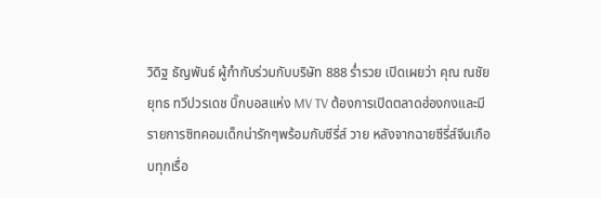วิดิฐ ธัญพันธ์ ผู้กำกับร่วมกับบริษัท 888 ร่ำรวย เปิดเผยว่า คุณ ณชัยยุทธ ทวีปวรเดช บิ๊กบอสแห่ง MV TV ต้องการเปิดตลาดฮ่องกงและมีรายการซิทคอมเด็กน่ารักๆพร้อมกับซีรี่ส์ วาย หลังจากฉายซีรี่ส์จีนเกือบทุกเรื่อ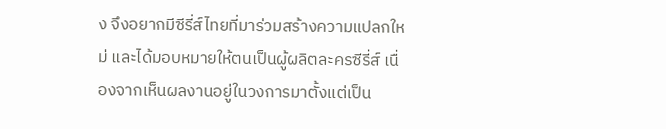ง จึงอยากมีซีรี่ส์ไทยที่มาร่วมสร้างความแปลกใหม่ และได้มอบหมายให้ตนเป็นผู้ผลิตละครซีรี่ส์ เนื่องจากเห็นผลงานอยู่ในวงการมาตั้งแต่เป็น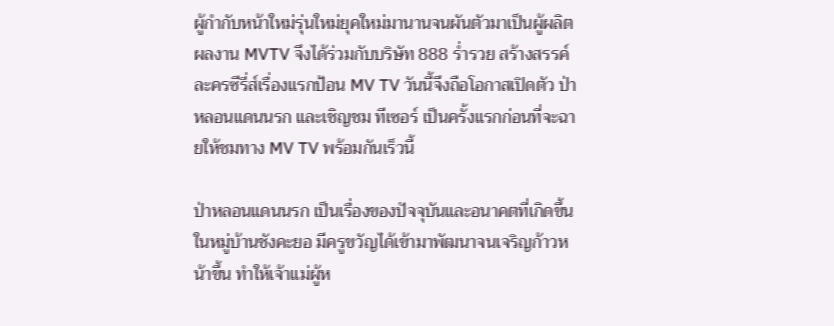ผู้กำกับหน้าใหม่รุ่นใหม่ยุคใหม่มานานจนผันตัวมาเป็นผู้ผลิตผลงาน MVTV จึงได้ร่วมกับบริษัท 888 ร่ำรวย สร้างสรรค์ละครซีรี่ส์เรื่องแรกป้อน MV TV วันนี้จึงถือโอกาสเปิดตัว ป่าหลอนแดนนรก และเชิญชม ทีเซอร์ เป็นครั้งแรกก่อนที่จะฉายให้ชมทาง MV TV พร้อมกันเร็วนี้

ป่าหลอนแดนนรก เป็นเรื่องของปัจจุบันและอนาคตที่เกิดขึ้นในหมู่บ้านชังคะยอ มีครูขวัญได้เข้ามาพัฒนาจนเจริญก้าวหน้าขึ้น ทำให้เจ้าแม่ผู้ห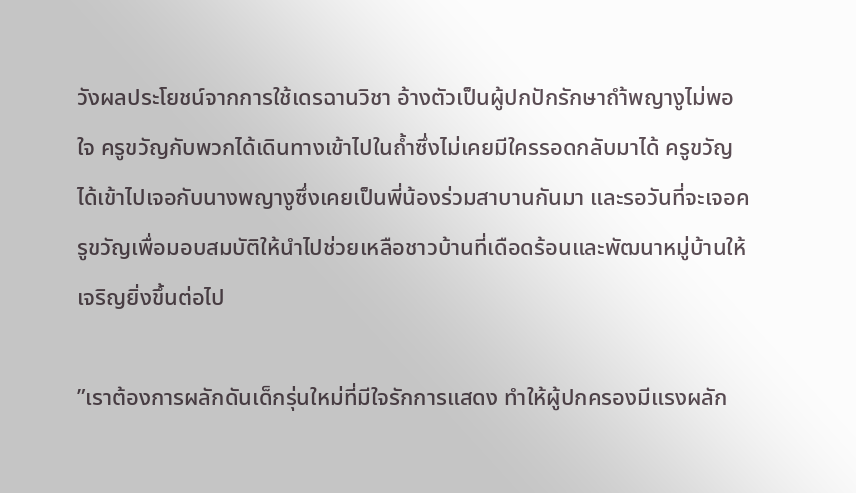วังผลประโยชน์จากการใช้เดรฉานวิชา อ้างตัวเป็นผู้ปกปักรักษาถำ้พญางูไม่พอใจ ครูขวัญกับพวกได้เดินทางเข้าไปในถ้ำซึ่งไม่เคยมีใครรอดกลับมาได้ ครูขวัญได้เข้าไปเจอกับนางพญางูซึ่งเคยเป็นพี่น้องร่วมสาบานกันมา และรอวันที่จะเจอครูขวัญเพื่อมอบสมบัติให้นำไปช่วยเหลือชาวบ้านที่เดือดร้อนและพัฒนาหมู่บ้านให้เจริญยิ่งขึ้นต่อไป

”เราต้องการผลักดันเด็กรุ่นใหม่ที่มีใจรักการแสดง ทำให้ผู้ปกครองมีแรงผลัก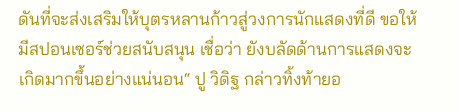ดันที่จะส่งเสริมให้บุตรหลานก้าวสู่วงการนักแสดงที่ดี ขอให้มีสปอนเซอร์ช่วยสนับสนุน เชื่อว่า ยังบลัดด้านการแสดงจะเกิดมากขึ้นอย่างแน่นอน“ ปู วิดิฐ กล่าวทิ้งท้ายอ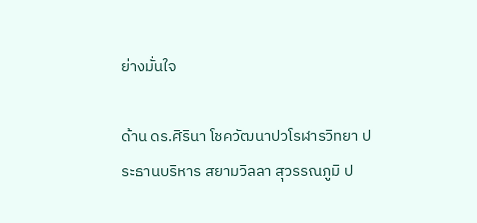ย่างมั่นใจ

ด้าน ดร.ศิรินา โชควัฒนาปวโรฬารวิทยา ประธานบริหาร สยามวิลลา สุวรรณภูมิ ป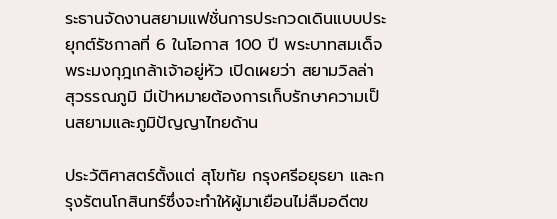ระธานจัดงานสยามแฟชั่นการประกวดเดินแบบประยุกต์รัชกาลที่ 6 ในโอกาส 100 ปี พระบาทสมเด็จพระมงกุฎเกล้าเจ้าอยู่หัว เปิดเผยว่า สยามวิลล่า สุวรรณภูมิ มีเป้าหมายต้องการเก็บรักษาความเป็นสยามและภูมิปัญญาไทยด้าน

ประวัติศาสตร์ตั้งแต่ สุโขทัย กรุงศรีอยุธยา และกรุงรัตนโกสินทร์ซึ่งจะทำให้ผู้มาเยือนไม่ลืมอดีตข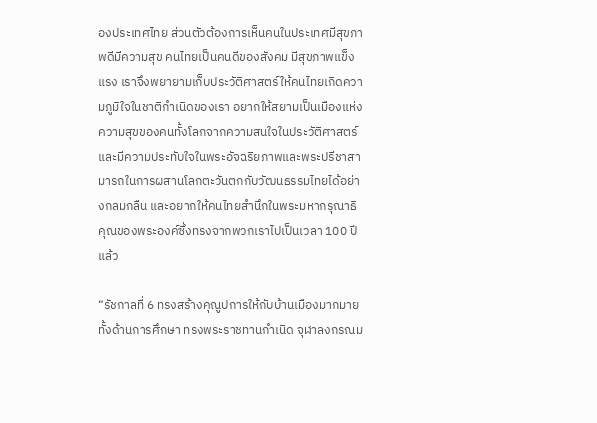องประเทศไทย ส่วนตัวต้องการเห็นคนในประเทศมีสุขภาพดีมีความสุข คนไทยเป็นคนดีของสังคม มีสุขภาพแข็งแรง เราจึงพยายามเก็บประวัติศาสตร์ให้คนไทยเกิดความภูมิใจในชาติกำเนิดของเรา อยากให้สยามเป็นเมืองแห่งความสุขของคนทั้งโลกจากความสนใจในประวัติศาสตร์ และมีความประทับใจในพระอัจฉริยภาพและพระปรีชาสามารถในการผสานโลกตะวันตกกับวัฒนธรรมไทยได้อย่างกลมกลืน และอยากให้คนไทยสำนึกในพระมหากรุณาธิคุณของพระองค์ซึ่งทรงจากพวกเราไปเป็นเวลา 100 ปีแล้ว

“รัชกาลที่ 6 ทรงสร้างคุณูปการให้กับบ้านเมืองมากมาย ทั้งด้านการศึกษา ทรงพระราชทานกำเนิด จุฬาลงกรณม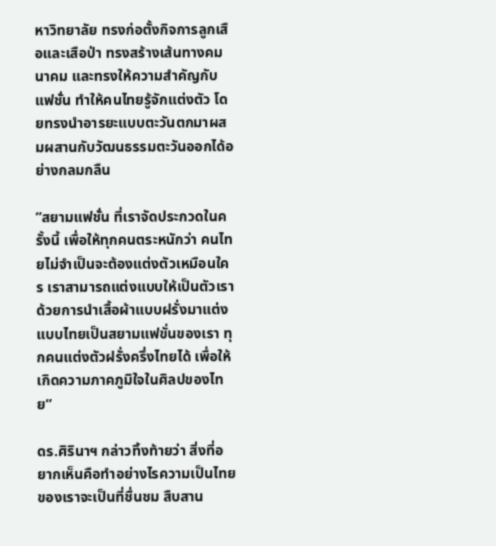หาวิทยาลัย ทรงก่อตั้งกิจการลูกเสือและเสือป่า ทรงสร้างเส้นทางคมนาคม และทรงให้ความสำคัญกับแฟชั่น ทำให้คนไทยรู้จักแต่งตัว โดยทรงนำอารยะแบบตะวันตกมาผสมผสานกับวัฒนธรรมตะวันออกได้อย่างกลมกลืน

”สยามแฟชั่น ที่เราจัดประกวดในครั้งนี้ เพื่อให้ทุกคนตระหนักว่า คนไทยไม่จำเป็นจะต้องแต่งตัวเหมือนใคร เราสามารถแต่งแบบให้เป็นตัวเรา ด้วยการนำเสื้อผ้าแบบฝรั่งมาแต่งแบบไทยเป็นสยามแฟขั่นของเรา ทุกคนแต่งตัวฝรั่งครึ่งไทยได้ เพื่อให้เกิดความภาคภูมิใจในศิลปของไทย”

ดร.ศิรินาฯ กล่าวทิ้งท้ายว่า สิ่งที่อยากเห็นคือทำอย่างไรความเป็นไทยของเราจะเป็นที่ชื่นชม สืบสาน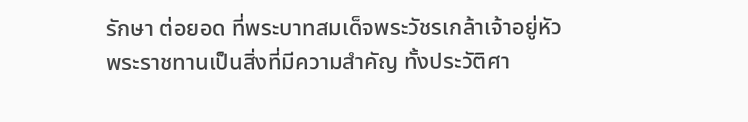รักษา ต่อยอด ที่พระบาทสมเด็จพระวัชรเกล้าเจ้าอยู่หัวพระราชทานเป็นสิ่งที่มีความสำคัญ ทั้งประวัติศา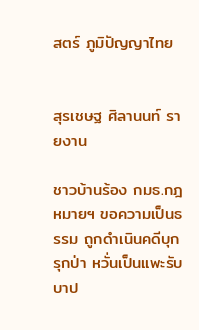สตร์ ภูมิปัญญาไทย


สุรเชษฐ ศิลานนท์ รายงาน

ชาวบ้านร้อง กมธ.กฎหมายฯ ขอความเป็นธรรม ถูกดำเนินคดีบุกรุกป่า หวั่นเป็นแพะรับบาป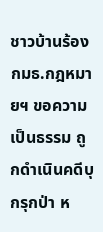ชาวบ้านร้อง กมธ.กฎหมายฯ ขอความเป็นธรรม ถูกดำเนินคดีบุกรุกป่า ห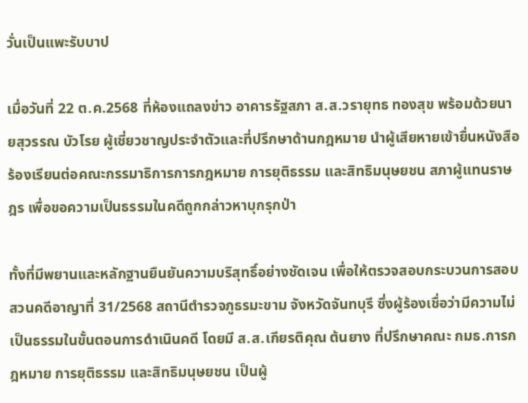วั่นเป็นแพะรับบาป

เมื่อวันที่ 22 ต.ค.2568 ที่ห้องแถลงข่าว อาคารรัฐสภา ส.ส.วรายุทธ ทองสุข พร้อมด้วยนายสุวรรณ บัวโรย ผู้เชี่ยวชาญประจำตัวและที่ปรึกษาด้านกฎหมาย นำผู้เสียหายเข้ายื่นหนังสือร้องเรียนต่อคณะกรรมาธิการการกฎหมาย การยุติธรรม และสิทธิมนุษยชน สภาผู้แทนราษฎร เพื่อขอความเป็นธรรมในคดีถูกกล่าวหาบุกรุกป่า

ทั้งที่มีพยานและหลักฐานยืนยันความบริสุทธิ์อย่างชัดเจน เพื่อให้ตรวจสอบกระบวนการสอบสวนคดีอาญาที่ 31/2568 สถานีตำรวจภูธรมะขาม จังหวัดจันทบุรี ซึ่งผู้ร้องเชื่อว่ามีความไม่เป็นธรรมในขั้นตอนการดำเนินคดี โดยมี ส.ส.เกียรติคุณ ต้นยาง ที่ปรึกษาคณะ กมธ.การกฎหมาย การยุติธรรม และสิทธิมนุษยชน เป็นผู้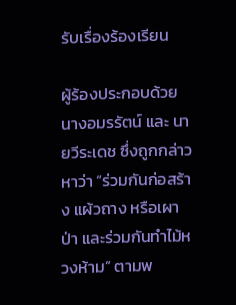รับเรื่องร้องเรียน

ผู้ร้องประกอบด้วย นางอมรรัตน์ และ นายวีระเดช ซึ่งถูกกล่าวหาว่า “ร่วมกันก่อสร้าง แผ้วถาง หรือเผาป่า และร่วมกันทำไม้หวงห้าม” ตามพ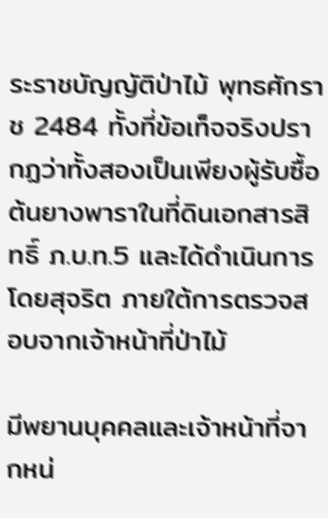ระราชบัญญัติป่าไม้ พุทธศักราช 2484 ทั้งที่ข้อเท็จจริงปรากฏว่าทั้งสองเป็นเพียงผู้รับซื้อต้นยางพาราในที่ดินเอกสารสิทธิ์ ภ.บ.ท.5 และได้ดำเนินการโดยสุจริต ภายใต้การตรวจสอบจากเจ้าหน้าที่ป่าไม้

มีพยานบุคคลและเจ้าหน้าที่จากหน่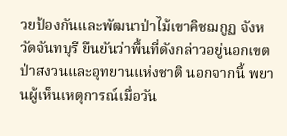วยป้องกันและพัฒนาป่าไม้เขาคิชฌกูฏ จังหวัดจันทบุรี ยืนยันว่าพื้นที่ดังกล่าวอยู่นอกเขตป่าสงวนและอุทยานแห่งชาติ นอกจากนี้ พยานผู้เห็นเหตุการณ์เมื่อวัน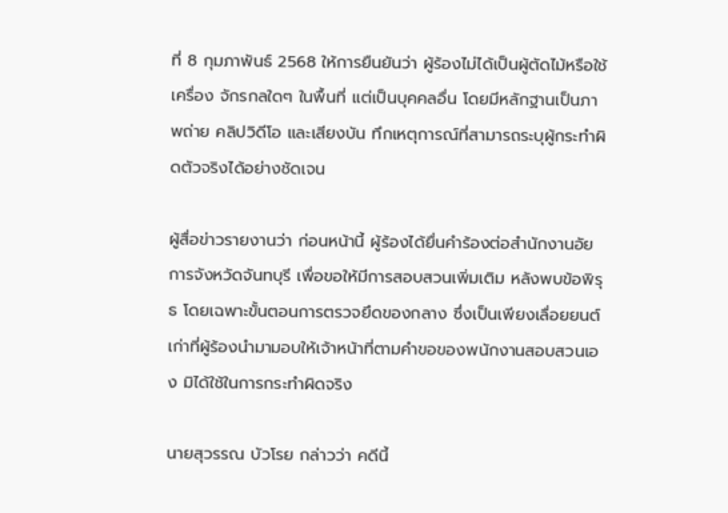ที่ 8 กุมภาพันธ์ 2568 ให้การยืนยันว่า ผู้ร้องไม่ได้เป็นผู้ตัดไม้หรือใช้เครื่อง จักรกลใดๆ ในพื้นที่ แต่เป็นบุคคลอื่น โดยมีหลักฐานเป็นภาพถ่าย คลิปวิดีโอ และเสียงบัน ทึกเหตุการณ์ที่สามารถระบุผู้กระทำผิดตัวจริงได้อย่างชัดเจน

ผู้สื่อข่าวรายงานว่า ก่อนหน้านี้ ผู้ร้องได้ยื่นคำร้องต่อสำนักงานอัยการจังหวัดจันทบุรี เพื่อขอให้มีการสอบสวนเพิ่มเติม หลังพบข้อพิรุธ โดยเฉพาะขั้นตอนการตรวจยึดของกลาง ซึ่งเป็นเพียงเลื่อยยนต์เก่าที่ผู้ร้องนำมามอบให้เจ้าหน้าที่ตามคำขอของพนักงานสอบสวนเอง มิได้ใช้ในการกระทำผิดจริง

นายสุวรรณ บัวโรย กล่าวว่า คดีนี้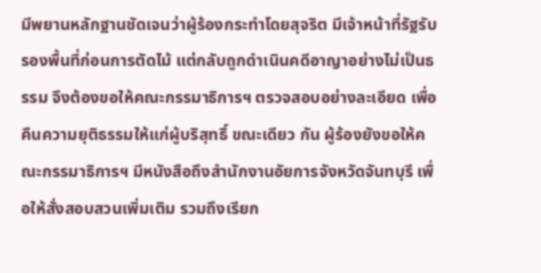มีพยานหลักฐานชัดเจนว่าผู้ร้องกระทำโดยสุจริต มีเจ้าหน้าที่รัฐรับรองพื้นที่ก่อนการตัดไม้ แต่กลับถูกดำเนินคดีอาญาอย่างไม่เป็นธรรม จึงต้องขอให้คณะกรรมาธิการฯ ตรวจสอบอย่างละเอียด เพื่อคืนความยุติธรรมให้แก่ผู้บริสุทธิ์ ขณะเดียว กัน ผู้ร้องยังขอให้คณะกรรมาธิการฯ มีหนังสือถึงสำนักงานอัยการจังหวัดจันทบุรี เพื่อให้สั่งสอบสวนเพิ่มเติม รวมถึงเรียก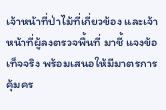เจ้าหน้าที่ป่าไม้ที่เกี่ยวข้อง และเจ้าหน้าที่ผู้ลงตรวจพื้นที่ มาชี้ แจงข้อเท็จจริง พร้อมเสนอให้มีมาตรการคุ้มคร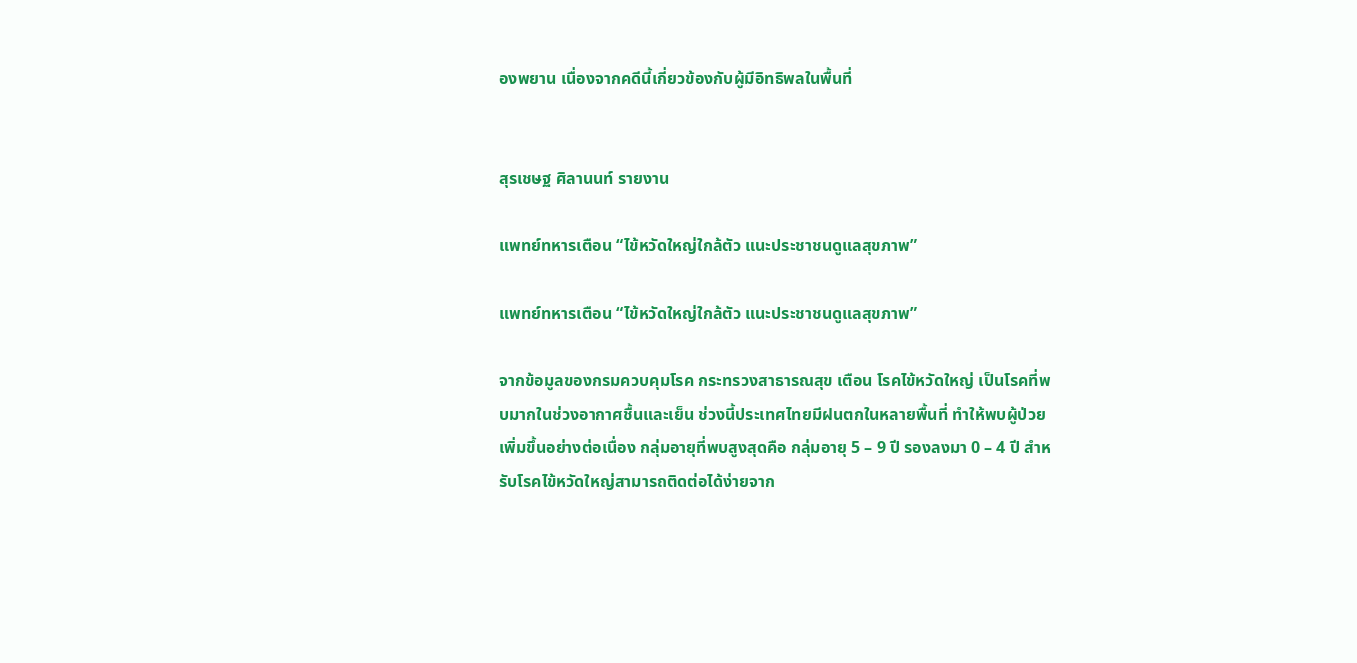องพยาน เนื่องจากคดีนี้เกี่ยวข้องกับผู้มีอิทธิพลในพื้นที่


สุรเชษฐ ศิลานนท์ รายงาน

แพทย์ทหารเตือน “ไข้หวัดใหญ่ใกล้ตัว แนะประชาชนดูแลสุขภาพ”

แพทย์ทหารเตือน “ไข้หวัดใหญ่ใกล้ตัว แนะประชาชนดูแลสุขภาพ”

จากข้อมูลของกรมควบคุมโรค กระทรวงสาธารณสุข เตือน โรคไข้หวัดใหญ่ เป็นโรคที่พบมากในช่วงอากาศชื้นและเย็น ช่วงนี้ประเทศไทยมีฝนตกในหลายพื้นที่ ทำให้พบผู้ป่วยเพิ่มขึ้นอย่างต่อเนื่อง กลุ่มอายุที่พบสูงสุดคือ กลุ่มอายุ 5 – 9 ปี รองลงมา 0 – 4 ปี สำหรับโรคไข้หวัดใหญ่สามารถติดต่อได้ง่ายจาก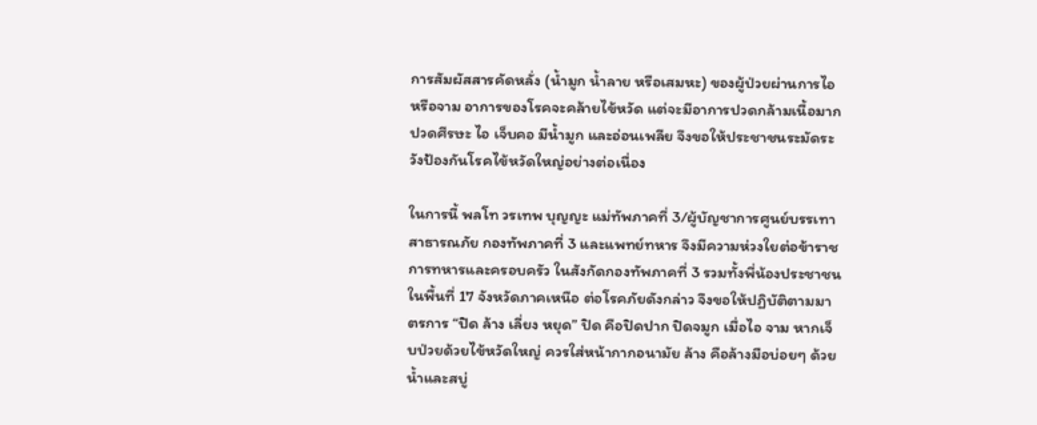การสัมผัสสารคัดหลั่ง (น้ำมูก น้ำลาย หรือเสมหะ) ของผู้ป่วยผ่านการไอหรือจาม อาการของโรคจะคล้ายไข้หวัด แต่จะมีอาการปวดกล้ามเนื้อมาก ปวดศีรษะ ไอ เจ็บคอ มีน้ำมูก และอ่อนเพลีย จึงขอให้ประชาชนระมัดระวังป้องกันโรคไข้หวัดใหญ่อย่างต่อเนื่อง

ในการนี้ พลโท วรเทพ บุญญะ แม่ทัพภาคที่ 3/ผู้บัญชาการศูนย์บรรเทาสาธารณภัย กองทัพภาคที่ 3 และแพทย์ทหาร จึงมีความห่วงใยต่อข้าราชการทหารและครอบครัว ในสังกัดกองทัพภาคที่ 3 รวมทั้งพี่น้องประชาชน ในพื้นที่ 17 จังหวัดภาคเหนือ ต่อโรคภัยดังกล่าว จึงขอให้ปฏิบัติตามมาตรการ “ปิด ล้าง เลี่ยง หยุด” ปิด คือปิดปาก ปิดจมูก เมื่อไอ จาม หากเจ็บป่วยด้วยไข้หวัดใหญ่ ควรใส่หน้ากากอนามัย ล้าง คือล้างมือบ่อยๆ ด้วยน้ำและสบู่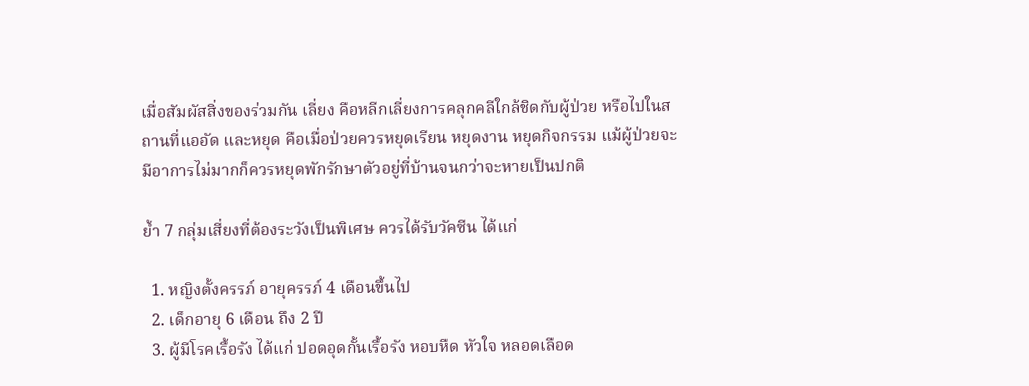เมื่อสัมผัสสิ่งของร่วมกัน เลี่ยง คือหลีกเลี่ยงการคลุกคลีใกล้ชิดกับผู้ป่วย หรือไปในสถานที่แออัด และหยุด คือเมื่อป่วยควรหยุดเรียน หยุดงาน หยุดกิจกรรม แม้ผู้ป่วยจะมีอาการไม่มากก็ควรหยุดพักรักษาตัวอยู่ที่บ้านจนกว่าจะหายเป็นปกติ

ย้ำ 7 กลุ่มเสี่ยงที่ต้องระวังเป็นพิเศษ ควรได้รับวัคซีน ได้แก่

  1. หญิงตั้งครรภ์ อายุครรภ์ 4 เดือนขึ้นไป
  2. เด็กอายุ 6 เดือน ถึง 2 ปี
  3. ผู้มีโรคเรื้อรัง ได้แก่ ปอดอุดกั้นเรื้อรัง หอบหืด หัวใจ หลอดเลือด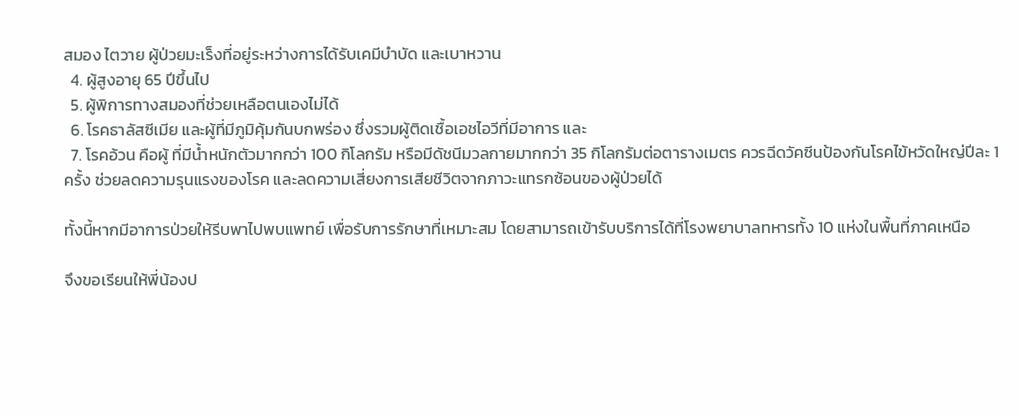สมอง ไตวาย ผู้ป่วยมะเร็งที่อยู่ระหว่างการได้รับเคมีบำบัด และเบาหวาน
  4. ผู้สูงอายุ 65 ปีขึ้นไป
  5. ผู้พิการทางสมองที่ช่วยเหลือตนเองไม่ได้
  6. โรคธาลัสซีเมีย และผู้ที่มีภูมิคุ้มกันบกพร่อง ซึ่งรวมผู้ติดเชื้อเอชไอวีที่มีอาการ และ
  7. โรคอ้วน คือผู้ ที่มีน้ำหนักตัวมากกว่า 100 กิโลกรัม หรือมีดัชนีมวลกายมากกว่า 35 กิโลกรัมต่อตารางเมตร ควรฉีดวัคซีนป้องกันโรคไข้หวัดใหญ่ปีละ 1 ครั้ง ช่วยลดความรุนแรงของโรค และลดความเสี่ยงการเสียชีวิตจากภาวะแทรกซ้อนของผู้ป่วยได้

ทั้งนี้หากมีอาการป่วยให้รีบพาไปพบแพทย์ เพื่อรับการรักษาที่เหมาะสม โดยสามารถเข้ารับบริการได้ที่โรงพยาบาลทหารทั้ง 10 แห่งในพื้นที่ภาคเหนือ

จึงขอเรียนให้พี่น้องป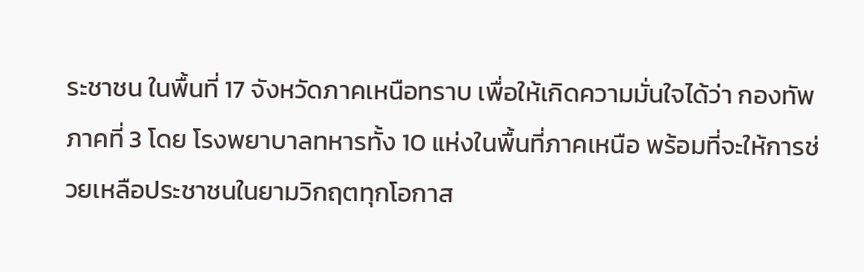ระชาชน ในพื้นที่ 17 จังหวัดภาคเหนือทราบ เพื่อให้เกิดความมั่นใจได้ว่า กองทัพภาคที่ 3 โดย โรงพยาบาลทหารทั้ง 10 แห่งในพื้นที่ภาคเหนือ พร้อมที่จะให้การช่วยเหลือประชาชนในยามวิกฤตทุกโอกาส